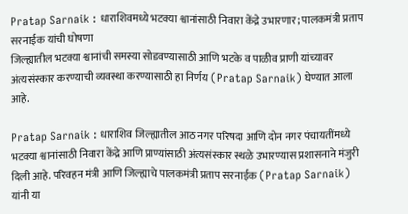Pratap Sarnaik : धाराशिवमध्ये भटक्या श्वानांसाठी निवारा केंद्रे उभारणार; पालकमंत्री प्रताप सरनाईक यांची घोषणा
जिल्ह्यातील भटक्या श्वानांची समस्या सोडवण्यासाठी आणि भटके व पाळीव प्राणी यांच्यावर अंत्यसंस्कार करण्याची व्यवस्था करण्यासाठी हा निर्णय (Pratap Sarnaik) घेण्यात आला आहे.

Pratap Sarnaik : धाराशिव जिल्ह्यातील आठ नगर परिषदा आणि दोन नगर पंचायतींमध्ये भटक्या श्वानांसाठी निवारा केंद्रे आणि प्राण्यांसाठी अंत्यसंस्कार स्थळे उभारण्यास प्रशासनाने मंजुरी दिली आहे. परिवहन मंत्री आणि जिल्ह्याचे पालकमंत्री प्रताप सरनाईक (Pratap Sarnaik) यांनी या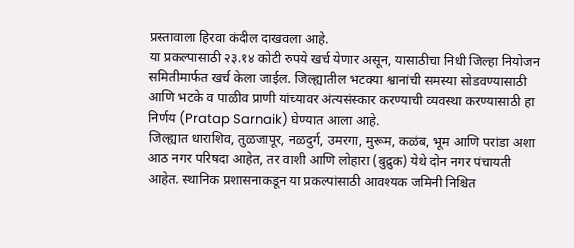प्रस्तावाला हिरवा कंदील दाखवला आहे.
या प्रकल्पासाठी २३.१४ कोटी रुपये खर्च येणार असून, यासाठीचा निधी जिल्हा नियोजन समितीमार्फत खर्च केला जाईल. जिल्ह्यातील भटक्या श्वानांची समस्या सोडवण्यासाठी आणि भटके व पाळीव प्राणी यांच्यावर अंत्यसंस्कार करण्याची व्यवस्था करण्यासाठी हा निर्णय (Pratap Sarnaik) घेण्यात आला आहे.
जिल्ह्यात धाराशिव, तुळजापूर, नळदुर्ग, उमरगा, मुरूम, कळंब, भूम आणि परांडा अशा आठ नगर परिषदा आहेत, तर वाशी आणि लोहारा (बुद्रुक) येथे दोन नगर पंचायती आहेत. स्थानिक प्रशासनाकडून या प्रकल्पांसाठी आवश्यक जमिनी निश्चित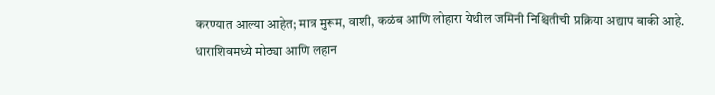करण्यात आल्या आहेत; मात्र मुरूम, वाशी, कळंब आणि लोहारा येथील जमिनी निश्चितीची प्रक्रिया अद्याप बाकी आहे.
धाराशिवमध्ये मोठ्या आणि लहान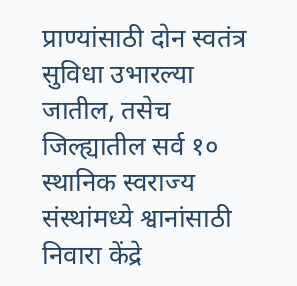प्राण्यांसाठी दोन स्वतंत्र सुविधा उभारल्या जातील, तसेच जिल्ह्यातील सर्व १० स्थानिक स्वराज्य संस्थांमध्ये श्वानांसाठी निवारा केंद्रे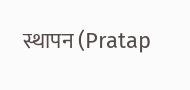स्थापन (Pratap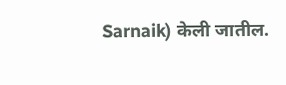Sarnaik) केली जातील.